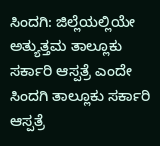ಸಿಂದಗಿ: ಜಿಲ್ಲೆಯಲ್ಲಿಯೇ ಅತ್ಯುತ್ತಮ ತಾಲ್ಲೂಕು ಸರ್ಕಾರಿ ಆಸ್ಪತ್ರೆ ಎಂದೇ ಸಿಂದಗಿ ತಾಲ್ಲೂಕು ಸರ್ಕಾರಿ ಆಸ್ಪತ್ರೆ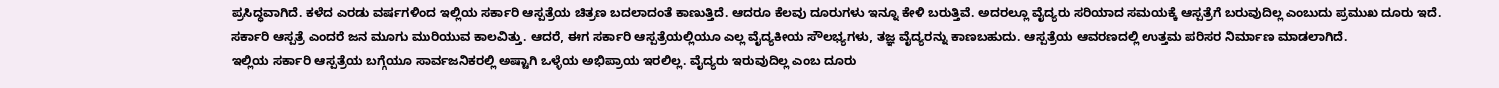ಪ್ರಸಿದ್ಧವಾಗಿದೆ. ಕಳೆದ ಎರಡು ವರ್ಷಗಳಿಂದ ಇಲ್ಲಿಯ ಸರ್ಕಾರಿ ಆಸ್ಪತ್ರೆಯ ಚಿತ್ರಣ ಬದಲಾದಂತೆ ಕಾಣುತ್ತಿದೆ. ಆದರೂ ಕೆಲವು ದೂರುಗಳು ಇನ್ನೂ ಕೇಳಿ ಬರುತ್ತಿವೆ. ಅದರಲ್ಲೂ ವೈದ್ಯರು ಸರಿಯಾದ ಸಮಯಕ್ಕೆ ಆಸ್ಪತ್ರೆಗೆ ಬರುವುದಿಲ್ಲ ಎಂಬುದು ಪ್ರಮುಖ ದೂರು ಇದೆ.
ಸರ್ಕಾರಿ ಆಸ್ಪತ್ರೆ ಎಂದರೆ ಜನ ಮೂಗು ಮುರಿಯುವ ಕಾಲವಿತ್ತು. ಆದರೆ, ಈಗ ಸರ್ಕಾರಿ ಆಸ್ಪತ್ರೆಯಲ್ಲಿಯೂ ಎಲ್ಲ ವೈದ್ಯಕೀಯ ಸೌಲಭ್ಯಗಳು, ತಜ್ಞ ವೈದ್ಯರನ್ನು ಕಾಣಬಹುದು. ಆಸ್ಪತ್ರೆಯ ಆವರಣದಲ್ಲಿ ಉತ್ತಮ ಪರಿಸರ ನಿರ್ಮಾಣ ಮಾಡಲಾಗಿದೆ.
ಇಲ್ಲಿಯ ಸರ್ಕಾರಿ ಆಸ್ಪತ್ರೆಯ ಬಗ್ಗೆಯೂ ಸಾರ್ವಜನಿಕರಲ್ಲಿ ಅಷ್ಟಾಗಿ ಒಳ್ಳೆಯ ಅಭಿಪ್ರಾಯ ಇರಲಿಲ್ಲ. ವೈದ್ಯರು ಇರುವುದಿಲ್ಲ ಎಂಬ ದೂರು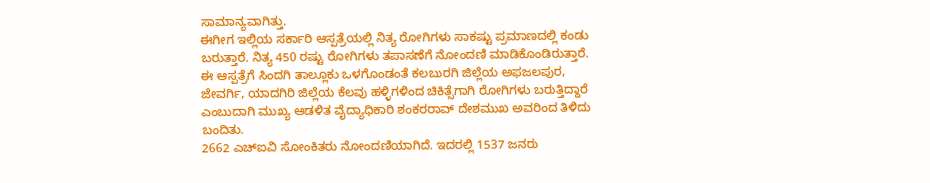ಸಾಮಾನ್ಯವಾಗಿತ್ತು.
ಈಗೀಗ ಇಲ್ಲಿಯ ಸರ್ಕಾರಿ ಆಸ್ಪತ್ರೆಯಲ್ಲಿ ನಿತ್ಯ ರೋಗಿಗಳು ಸಾಕಷ್ಟು ಪ್ರಮಾಣದಲ್ಲಿ ಕಂಡು ಬರುತ್ತಾರೆ. ನಿತ್ಯ 450 ರಷ್ಟು ರೋಗಿಗಳು ತಪಾಸಣೆಗೆ ನೋಂದಣಿ ಮಾಡಿಕೊಂಡಿರುತ್ತಾರೆ.
ಈ ಆಸ್ಪತ್ರೆಗೆ ಸಿಂದಗಿ ತಾಲ್ಲೂಕು ಒಳಗೊಂಡಂತೆ ಕಲಬುರಗಿ ಜಿಲ್ಲೆಯ ಅಫಜಲಪುರ, ಜೇವರ್ಗಿ, ಯಾದಗಿರಿ ಜಿಲ್ಲೆಯ ಕೆಲವು ಹಳ್ಳಿಗಳಿಂದ ಚಿಕಿತ್ಸೆಗಾಗಿ ರೋಗಿಗಳು ಬರುತ್ತಿದ್ದಾರೆ ಎಂಬುದಾಗಿ ಮುಖ್ಯ ಆಡಳಿತ ವೈದ್ಯಾಧಿಕಾರಿ ಶಂಕರರಾವ್ ದೇಶಮುಖ ಅವರಿಂದ ತಿಳಿದು ಬಂದಿತು.
2662 ಎಚ್ಐವಿ ಸೋಂಕಿತರು ನೋಂದಣಿಯಾಗಿದೆ. ಇದರಲ್ಲಿ 1537 ಜನರು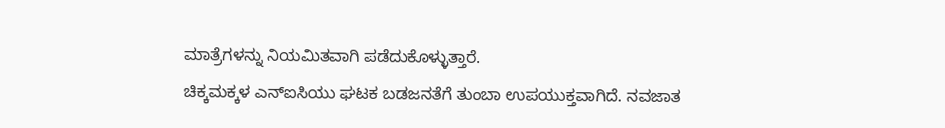ಮಾತ್ರೆಗಳನ್ನು ನಿಯಮಿತವಾಗಿ ಪಡೆದುಕೊಳ್ಳುತ್ತಾರೆ.
ಚಿಕ್ಕಮಕ್ಕಳ ಎನ್ಐಸಿಯು ಘಟಕ ಬಡಜನತೆಗೆ ತುಂಬಾ ಉಪಯುಕ್ತವಾಗಿದೆ. ನವಜಾತ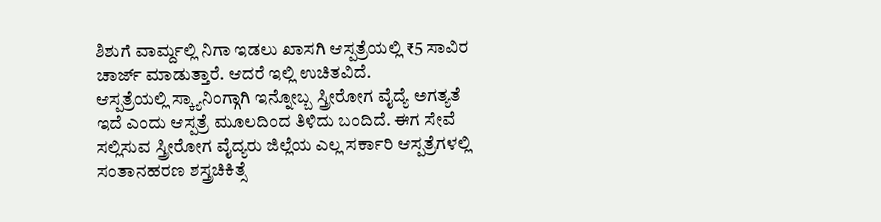ಶಿಶುಗೆ ವಾರ್ಮ್ದಲ್ಲಿ ನಿಗಾ ಇಡಲು ಖಾಸಗಿ ಆಸ್ಪತ್ರೆಯಲ್ಲಿ ₹5 ಸಾವಿರ ಚಾರ್ಜ್ ಮಾಡುತ್ತಾರೆ. ಆದರೆ ಇಲ್ಲಿ ಉಚಿತವಿದೆ.
ಆಸ್ಪತ್ರೆಯಲ್ಲಿ ಸ್ಕ್ಯಾನಿಂಗ್ಗಾಗಿ ಇನ್ನೋಬ್ಬ ಸ್ತ್ರೀರೋಗ ವೈದ್ಯೆ ಅಗತ್ಯತೆ ಇದೆ ಎಂದು ಆಸ್ಪತ್ರೆ ಮೂಲದಿಂದ ತಿಳಿದು ಬಂದಿದೆ. ಈಗ ಸೇವೆ ಸಲ್ಲಿಸುವ ಸ್ತ್ರೀರೋಗ ವೈದ್ಯರು ಜಿಲ್ಲೆಯ ಎಲ್ಲ ಸರ್ಕಾರಿ ಆಸ್ಪತ್ರೆಗಳಲ್ಲಿ ಸಂತಾನಹರಣ ಶಸ್ತ್ರಚಿಕಿತ್ಸೆ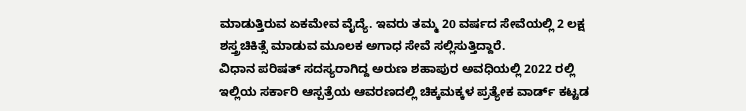ಮಾಡುತ್ತಿರುವ ಏಕಮೇವ ವೈದ್ಯೆ. ಇವರು ತಮ್ಮ 20 ವರ್ಷದ ಸೇವೆಯಲ್ಲಿ 2 ಲಕ್ಷ ಶಸ್ತ್ರಚಿಕಿತ್ಸೆ ಮಾಡುವ ಮೂಲಕ ಅಗಾಧ ಸೇವೆ ಸಲ್ಲಿಸುತ್ತಿದ್ದಾರೆ.
ವಿಧಾನ ಪರಿಷತ್ ಸದಸ್ಯರಾಗಿದ್ದ ಅರುಣ ಶಹಾಪುರ ಅವಧಿಯಲ್ಲಿ 2022 ರಲ್ಲಿ ಇಲ್ಲಿಯ ಸರ್ಕಾರಿ ಆಸ್ಪತ್ರೆಯ ಆವರಣದಲ್ಲಿ ಚಿಕ್ಕಮಕ್ಕಳ ಪ್ರತ್ಯೇಕ ವಾರ್ಡ್ ಕಟ್ಟಡ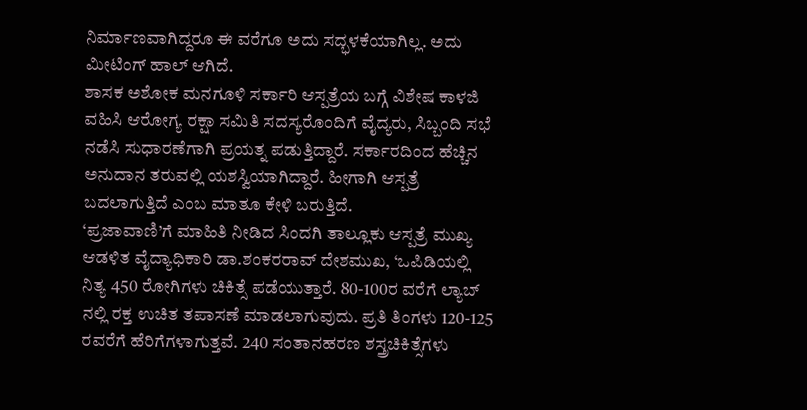ನಿರ್ಮಾಣವಾಗಿದ್ದರೂ ಈ ವರೆಗೂ ಅದು ಸದ್ಭಳಕೆಯಾಗಿಲ್ಲ. ಅದು ಮೀಟಿಂಗ್ ಹಾಲ್ ಆಗಿದೆ.
ಶಾಸಕ ಅಶೋಕ ಮನಗೂಳಿ ಸರ್ಕಾರಿ ಆಸ್ಪತ್ರೆಯ ಬಗ್ಗೆ ವಿಶೇಷ ಕಾಳಜಿ ವಹಿಸಿ ಆರೋಗ್ಯ ರಕ್ಷಾ ಸಮಿತಿ ಸದಸ್ಯರೊಂದಿಗೆ ವೈದ್ಯರು, ಸಿಬ್ಬಂದಿ ಸಭೆ ನಡೆಸಿ ಸುಧಾರಣೆಗಾಗಿ ಪ್ರಯತ್ನ ಪಡುತ್ತಿದ್ದಾರೆ. ಸರ್ಕಾರದಿಂದ ಹೆಚ್ಚಿನ ಅನುದಾನ ತರುವಲ್ಲಿ ಯಶಸ್ವಿಯಾಗಿದ್ದಾರೆ. ಹೀಗಾಗಿ ಆಸ್ಪತ್ರೆ ಬದಲಾಗುತ್ತಿದೆ ಎಂಬ ಮಾತೂ ಕೇಳಿ ಬರುತ್ತಿದೆ.
‘ಪ್ರಜಾವಾಣಿ’ಗೆ ಮಾಹಿತಿ ನೀಡಿದ ಸಿಂದಗಿ ತಾಲ್ಲೂಕು ಆಸ್ಪತ್ರೆ ಮುಖ್ಯ ಆಡಳಿತ ವೈದ್ಯಾಧಿಕಾರಿ ಡಾ.ಶಂಕರರಾವ್ ದೇಶಮುಖ, ‘ಒಪಿಡಿಯಲ್ಲಿ ನಿತ್ಯ 450 ರೋಗಿಗಳು ಚಿಕಿತ್ಸೆ ಪಡೆಯುತ್ತಾರೆ. 80-100ರ ವರೆಗೆ ಲ್ಯಾಬ್ ನಲ್ಲಿ ರಕ್ತ ಉಚಿತ ತಪಾಸಣೆ ಮಾಡಲಾಗುವುದು. ಪ್ರತಿ ತಿಂಗಳು 120-125 ರವರೆಗೆ ಹೆರಿಗೆಗಳಾಗುತ್ತವೆ. 240 ಸಂತಾನಹರಣ ಶಸ್ತ್ರಚಿಕಿತ್ಸೆಗಳು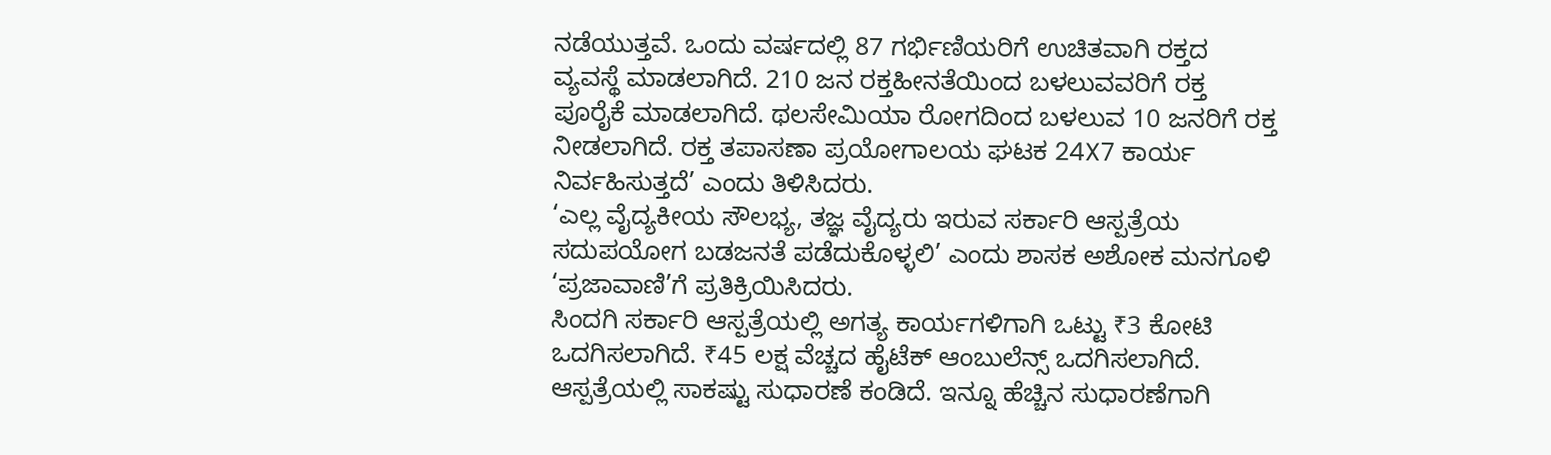ನಡೆಯುತ್ತವೆ. ಒಂದು ವರ್ಷದಲ್ಲಿ 87 ಗರ್ಭಿಣಿಯರಿಗೆ ಉಚಿತವಾಗಿ ರಕ್ತದ ವ್ಯವಸ್ಥೆ ಮಾಡಲಾಗಿದೆ. 210 ಜನ ರಕ್ತಹೀನತೆಯಿಂದ ಬಳಲುವವರಿಗೆ ರಕ್ತ ಪೂರೈಕೆ ಮಾಡಲಾಗಿದೆ. ಥಲಸೇಮಿಯಾ ರೋಗದಿಂದ ಬಳಲುವ 10 ಜನರಿಗೆ ರಕ್ತ ನೀಡಲಾಗಿದೆ. ರಕ್ತ ತಪಾಸಣಾ ಪ್ರಯೋಗಾಲಯ ಘಟಕ 24X7 ಕಾರ್ಯ ನಿರ್ವಹಿಸುತ್ತದೆ’ ಎಂದು ತಿಳಿಸಿದರು.
‘ಎಲ್ಲ ವೈದ್ಯಕೀಯ ಸೌಲಭ್ಯ, ತಜ್ಞ ವೈದ್ಯರು ಇರುವ ಸರ್ಕಾರಿ ಆಸ್ಪತ್ರೆಯ ಸದುಪಯೋಗ ಬಡಜನತೆ ಪಡೆದುಕೊಳ್ಳಲಿ’ ಎಂದು ಶಾಸಕ ಅಶೋಕ ಮನಗೂಳಿ ‘ಪ್ರಜಾವಾಣಿ’ಗೆ ಪ್ರತಿಕ್ರಿಯಿಸಿದರು.
ಸಿಂದಗಿ ಸರ್ಕಾರಿ ಆಸ್ಪತ್ರೆಯಲ್ಲಿ ಅಗತ್ಯ ಕಾರ್ಯಗಳಿಗಾಗಿ ಒಟ್ಟು ₹3 ಕೋಟಿ ಒದಗಿಸಲಾಗಿದೆ. ₹45 ಲಕ್ಷ ವೆಚ್ಚದ ಹೈಟೆಕ್ ಆಂಬುಲೆನ್ಸ್ ಒದಗಿಸಲಾಗಿದೆ. ಆಸ್ಪತ್ರೆಯಲ್ಲಿ ಸಾಕಷ್ಟು ಸುಧಾರಣೆ ಕಂಡಿದೆ. ಇನ್ನೂ ಹೆಚ್ಚಿನ ಸುಧಾರಣೆಗಾಗಿ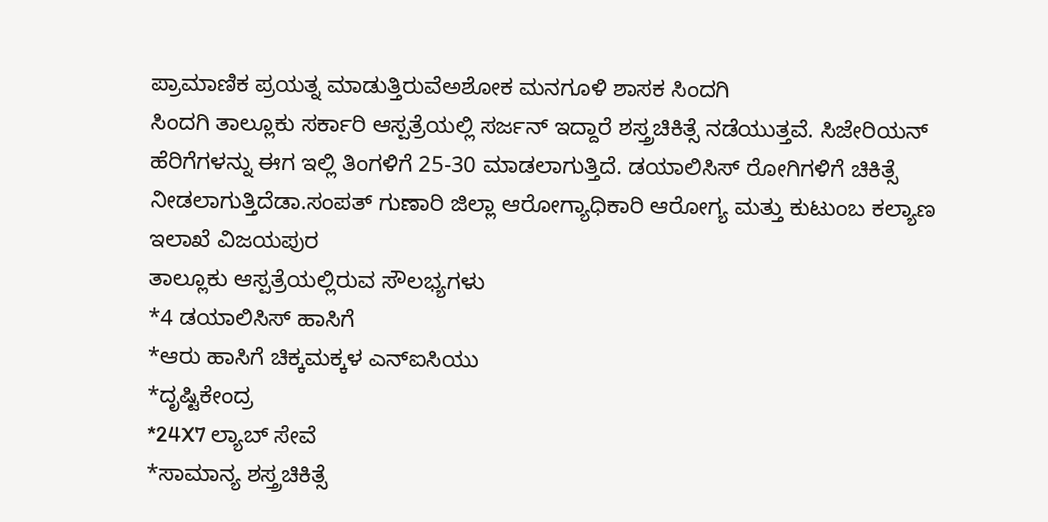ಪ್ರಾಮಾಣಿಕ ಪ್ರಯತ್ನ ಮಾಡುತ್ತಿರುವೆಅಶೋಕ ಮನಗೂಳಿ ಶಾಸಕ ಸಿಂದಗಿ
ಸಿಂದಗಿ ತಾಲ್ಲೂಕು ಸರ್ಕಾರಿ ಆಸ್ಪತ್ರೆಯಲ್ಲಿ ಸರ್ಜನ್ ಇದ್ದಾರೆ ಶಸ್ತ್ರಚಿಕಿತ್ಸೆ ನಡೆಯುತ್ತವೆ. ಸಿಜೇರಿಯನ್ ಹೆರಿಗೆಗಳನ್ನು ಈಗ ಇಲ್ಲಿ ತಿಂಗಳಿಗೆ 25-30 ಮಾಡಲಾಗುತ್ತಿದೆ. ಡಯಾಲಿಸಿಸ್ ರೋಗಿಗಳಿಗೆ ಚಿಕಿತ್ಸೆ ನೀಡಲಾಗುತ್ತಿದೆಡಾ.ಸಂಪತ್ ಗುಣಾರಿ ಜಿಲ್ಲಾ ಆರೋಗ್ಯಾಧಿಕಾರಿ ಆರೋಗ್ಯ ಮತ್ತು ಕುಟುಂಬ ಕಲ್ಯಾಣ ಇಲಾಖೆ ವಿಜಯಪುರ
ತಾಲ್ಲೂಕು ಆಸ್ಪತ್ರೆಯಲ್ಲಿರುವ ಸೌಲಭ್ಯಗಳು
*4 ಡಯಾಲಿಸಿಸ್ ಹಾಸಿಗೆ
*ಆರು ಹಾಸಿಗೆ ಚಿಕ್ಕಮಕ್ಕಳ ಎನ್ಐಸಿಯು
*ದೃಷ್ಟಿಕೇಂದ್ರ
*24X7 ಲ್ಯಾಬ್ ಸೇವೆ
*ಸಾಮಾನ್ಯ ಶಸ್ತ್ರಚಿಕಿತ್ಸೆ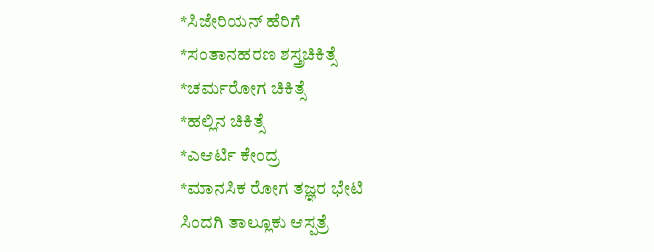*ಸಿಜೇರಿಯನ್ ಹೆರಿಗೆ
*ಸಂತಾನಹರಣ ಶಸ್ತ್ರಚಿಕಿತ್ಸೆ
*ಚರ್ಮರೋಗ ಚಿಕಿತ್ಸೆ
*ಹಲ್ಲಿನ ಚಿಕಿತ್ಸೆ
*ಎಆರ್ಟಿ ಕೇಂದ್ರ
*ಮಾನಸಿಕ ರೋಗ ತಜ್ಞರ ಭೇಟಿ
ಸಿಂದಗಿ ತಾಲ್ಲೂಕು ಆಸ್ಪತ್ರೆ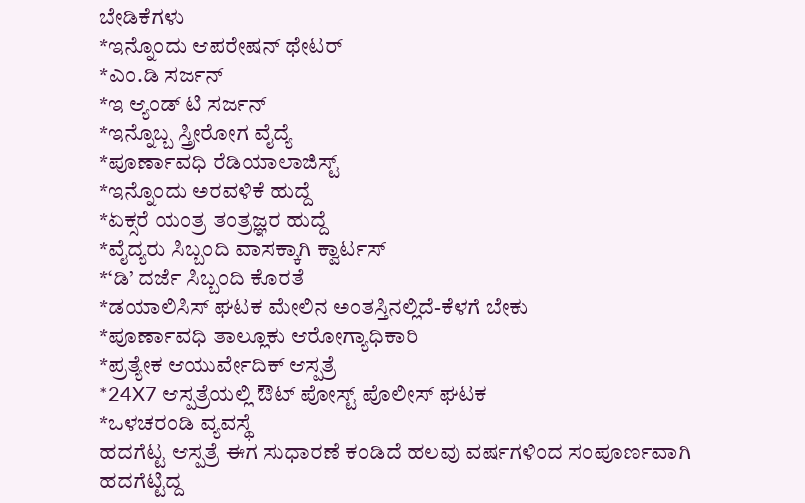ಬೇಡಿಕೆಗಳು
*ಇನ್ನೊಂದು ಆಪರೇಷನ್ ಥೇಟರ್
*ಎಂ.ಡಿ ಸರ್ಜನ್
*ಇ ಆ್ಯಂಡ್ ಟಿ ಸರ್ಜನ್
*ಇನ್ನೊಬ್ಬ ಸ್ತ್ರೀರೋಗ ವೈದ್ಯೆ
*ಪೂರ್ಣಾವಧಿ ರೆಡಿಯಾಲಾಜಿಸ್ಟ್
*ಇನ್ನೊಂದು ಅರವಳಿಕೆ ಹುದ್ದೆ
*ಏಕ್ಸರೆ ಯಂತ್ರ ತಂತ್ರಜ್ಞರ ಹುದ್ದೆ
*ವೈದ್ಯರು ಸಿಬ್ಬಂದಿ ವಾಸಕ್ಕಾಗಿ ಕ್ವಾರ್ಟಸ್
*‘ಡಿ’ ದರ್ಜೆ ಸಿಬ್ಬಂದಿ ಕೊರತೆ
*ಡಯಾಲಿಸಿಸ್ ಘಟಕ ಮೇಲಿನ ಅಂತಸ್ತಿನಲ್ಲಿದೆ-ಕೆಳಗೆ ಬೇಕು
*ಪೂರ್ಣಾವಧಿ ತಾಲ್ಲೂಕು ಆರೋಗ್ಯಾಧಿಕಾರಿ
*ಪ್ರತ್ಯೇಕ ಆಯುರ್ವೇದಿಕ್ ಆಸ್ಪತ್ರೆ
*24X7 ಆಸ್ಪತ್ರೆಯಲ್ಲಿ ಔಟ್ ಪೋಸ್ಟ್ ಪೊಲೀಸ್ ಘಟಕ
*ಒಳಚರಂಡಿ ವ್ಯವಸ್ಥೆ
ಹದಗೆಟ್ಟ ಆಸ್ಪತ್ರೆ ಈಗ ಸುಧಾರಣೆ ಕಂಡಿದೆ ಹಲವು ವರ್ಷಗಳಿಂದ ಸಂಪೂರ್ಣವಾಗಿ ಹದಗೆಟ್ಟಿದ್ದ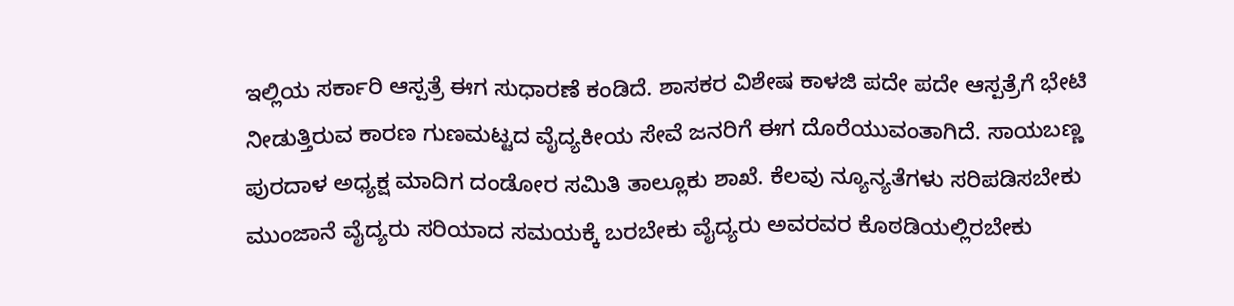ಇಲ್ಲಿಯ ಸರ್ಕಾರಿ ಆಸ್ಪತ್ರೆ ಈಗ ಸುಧಾರಣೆ ಕಂಡಿದೆ. ಶಾಸಕರ ವಿಶೇಷ ಕಾಳಜಿ ಪದೇ ಪದೇ ಆಸ್ಪತ್ರೆಗೆ ಭೇಟಿ ನೀಡುತ್ತಿರುವ ಕಾರಣ ಗುಣಮಟ್ಟದ ವೈದ್ಯಕೀಯ ಸೇವೆ ಜನರಿಗೆ ಈಗ ದೊರೆಯುವಂತಾಗಿದೆ. ಸಾಯಬಣ್ಣ ಪುರದಾಳ ಅಧ್ಯಕ್ಷ ಮಾದಿಗ ದಂಡೋರ ಸಮಿತಿ ತಾಲ್ಲೂಕು ಶಾಖೆ. ಕೆಲವು ನ್ಯೂನ್ಯತೆಗಳು ಸರಿಪಡಿಸಬೇಕು ಮುಂಜಾನೆ ವೈದ್ಯರು ಸರಿಯಾದ ಸಮಯಕ್ಕೆ ಬರಬೇಕು ವೈದ್ಯರು ಅವರವರ ಕೊಠಡಿಯಲ್ಲಿರಬೇಕು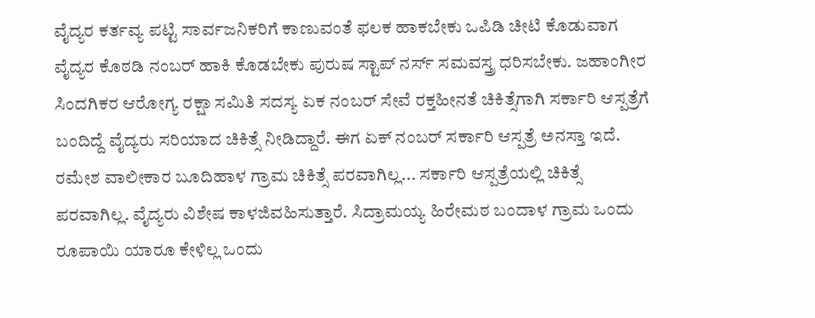ವೈದ್ಯರ ಕರ್ತವ್ಯ ಪಟ್ಟಿ ಸಾರ್ವಜನಿಕರಿಗೆ ಕಾಣುವಂತೆ ಫಲಕ ಹಾಕಬೇಕು ಒಪಿಡಿ ಚೀಟಿ ಕೊಡುವಾಗ ವೈದ್ಯರ ಕೊಠಡಿ ನಂಬರ್ ಹಾಕಿ ಕೊಡಬೇಕು ಪುರುಷ ಸ್ಟಾಪ್ ನರ್ಸ್ ಸಮವಸ್ತ್ರ ಧರಿಸಬೇಕು. ಜಹಾಂಗೀರ ಸಿಂದಗಿಕರ ಆರೋಗ್ಯ ರಕ್ಷಾ ಸಮಿತಿ ಸದಸ್ಯ ಏಕ ನಂಬರ್ ಸೇವೆ ರಕ್ತಹೀನತೆ ಚಿಕಿತ್ಸೆಗಾಗಿ ಸರ್ಕಾರಿ ಆಸ್ಪತ್ರೆಗೆ ಬಂದಿದ್ದೆ ವೈದ್ಯರು ಸರಿಯಾದ ಚಿಕಿತ್ಸೆ ನೀಡಿದ್ದಾರೆ. ಈಗ ಏಕ್ ನಂಬರ್ ಸರ್ಕಾರಿ ಆಸ್ಪತ್ರೆ ಅನಸ್ತಾ ಇದೆ. ರಮೇಶ ವಾಲೀಕಾರ ಬೂದಿಹಾಳ ಗ್ರಾಮ ಚಿಕಿತ್ಸೆ ಪರವಾಗಿಲ್ಲ... ಸರ್ಕಾರಿ ಆಸ್ಪತ್ರೆಯಲ್ಲಿ ಚಿಕಿತ್ಸೆ ಪರವಾಗಿಲ್ಲ. ವೈದ್ಯರು ವಿಶೇಷ ಕಾಳಜಿವಹಿಸುತ್ತಾರೆ. ಸಿದ್ರಾಮಯ್ಯ ಹಿರೇಮಠ ಬಂದಾಳ ಗ್ರಾಮ ಒಂದು ರೂಪಾಯಿ ಯಾರೂ ಕೇಳಿಲ್ಲ ಒಂದು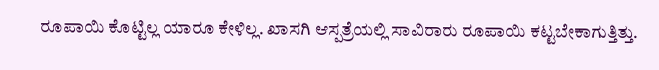ರೂಪಾಯಿ ಕೊಟ್ಟಿಲ್ಲ ಯಾರೂ ಕೇಳಿಲ್ಲ. ಖಾಸಗಿ ಆಸ್ಪತ್ರೆಯಲ್ಲಿ ಸಾವಿರಾರು ರೂಪಾಯಿ ಕಟ್ಟಬೇಕಾಗುತ್ತಿತ್ತು.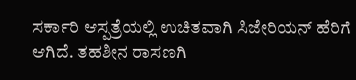ಸರ್ಕಾರಿ ಆಸ್ಪತ್ರೆಯಲ್ಲಿ ಉಚಿತವಾಗಿ ಸಿಜೇರಿಯನ್ ಹೆರಿಗೆ ಆಗಿದೆ. ತಹಶೀನ ರಾಸಣಗಿ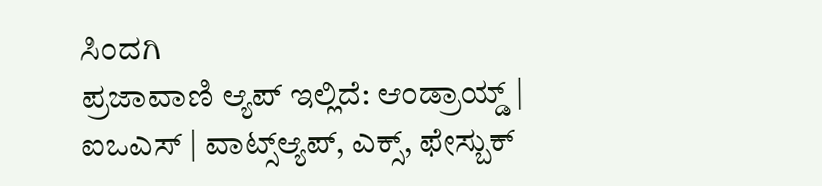ಸಿಂದಗಿ
ಪ್ರಜಾವಾಣಿ ಆ್ಯಪ್ ಇಲ್ಲಿದೆ: ಆಂಡ್ರಾಯ್ಡ್ | ಐಒಎಸ್ | ವಾಟ್ಸ್ಆ್ಯಪ್, ಎಕ್ಸ್, ಫೇಸ್ಬುಕ್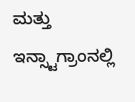ಮತ್ತು ಇನ್ಸ್ಟಾಗ್ರಾಂನಲ್ಲಿ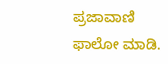ಪ್ರಜಾವಾಣಿ ಫಾಲೋ ಮಾಡಿ.